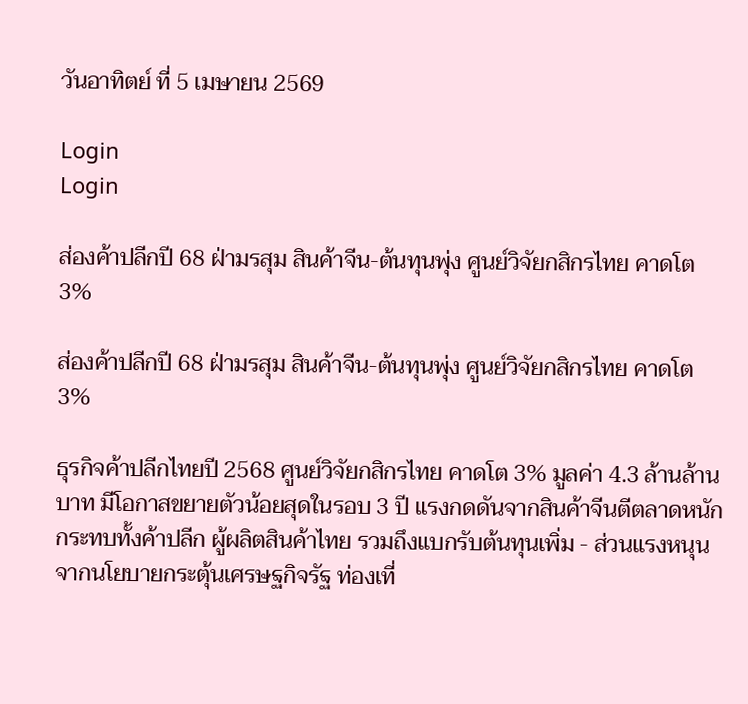วันอาทิตย์ ที่ 5 เมษายน 2569

Login
Login

ส่องค้าปลีกปี 68 ฝ่ามรสุม สินค้าจีน-ต้นทุนพุ่ง ศูนย์วิจัยกสิกรไทย คาดโต 3%

ส่องค้าปลีกปี 68 ฝ่ามรสุม สินค้าจีน-ต้นทุนพุ่ง ศูนย์วิจัยกสิกรไทย คาดโต 3%

ธุรกิจค้าปลีกไทยปี 2568 ศูนย์วิจัยกสิกรไทย คาดโต 3% มูลค่า 4.3 ล้านล้านบาท มีโอกาสขยายตัวน้อยสุดในรอบ 3 ปี แรงกดดันจากสินค้าจีนตีตลาดหนัก กระทบทั้งค้าปลีก ผู้ผลิตสินค้าไทย รวมถึงแบกรับต้นทุนเพิ่ม - ส่วนแรงหนุนจากนโยบายกระตุ้นเศรษฐกิจรัฐ ท่องเที่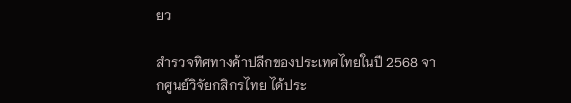ยว

สำรวจทิศทางค้าปลีกของประเทศไทยในปี 2568 จากศูนย์วิจัยกสิกรไทย ได้ประ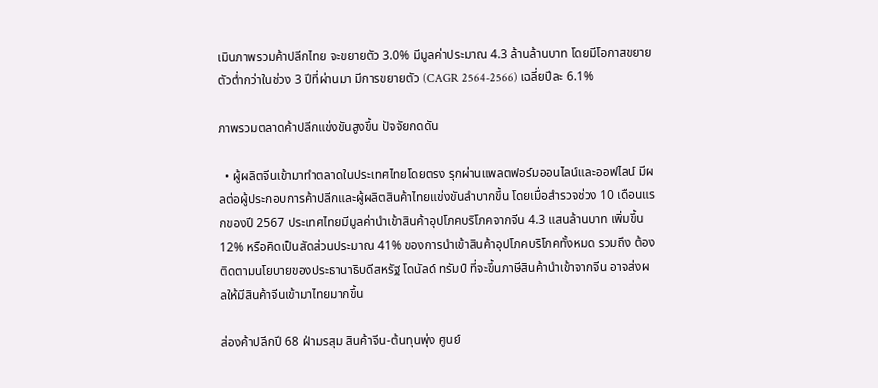เมินภาพรวมค้าปลีกไทย จะขยายตัว 3.0% มีมูลค่าประมาณ 4.3 ล้านล้านบาท โดยมีโอกาสขยายตัวต่ำกว่าในช่วง 3 ปีที่ผ่านมา มีการขยายตัว (CAGR 2564-2566) เฉลี่ยปีละ 6.1%

ภาพรวมตลาดค้าปลีกแข่งขันสูงขึ้น ปัจจัยกดดัน

  • ผู้ผลิตจีนเข้ามาทำตลาดในประเทศไทยโดยตรง รุกผ่านแพลตฟอร์มออนไลน์และออฟไลน์ มีผลต่อผู้ประกอบการค้าปลีกและผู้ผลิตสินค้าไทยแข่งขันลำบากขึ้น โดยเมื่อสำรวจช่วง 10 เดือนแรกของปี 2567 ประเทศไทยมีมูลค่านำเข้าสินค้าอุปโภคบริโภคจากจีน 4.3 แสนล้านบาท เพิ่มขึ้น 12% หรือคิดเป็นสัดส่วนประมาณ 41% ของการนำเข้าสินค้าอุปโภคบริโภคทั้งหมด รวมถึง ต้องติดตามนโยบายของประธานาธิบดีสหรัฐ โดนัลด์ ทรัมป์ ที่จะขึ้นภาษีสินค้านำเข้าจากจีน อาจส่งผลให้มีสินค้าจีนเข้ามาไทยมากขึ้น

ส่องค้าปลีกปี 68 ฝ่ามรสุม สินค้าจีน-ต้นทุนพุ่ง ศูนย์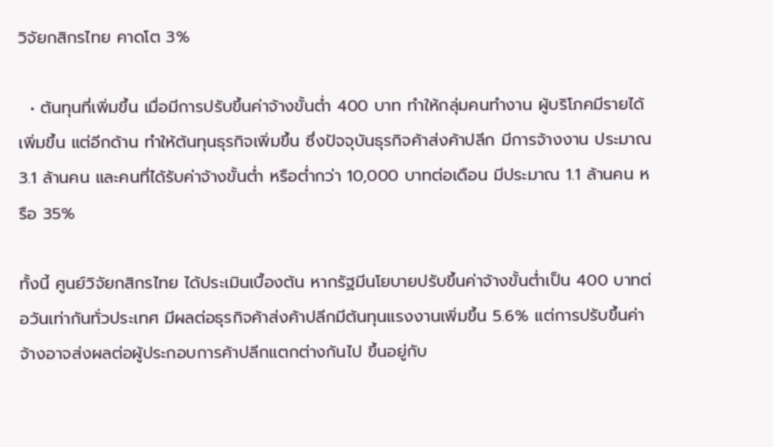วิจัยกสิกรไทย คาดโต 3%

  • ต้นทุนที่เพิ่มขึ้น เมื่อมีการปรับขึ้นค่าจ้างขั้นต่ำ 400 บาท ทำให้กลุ่มคนทำงาน ผู้บริโภคมีรายได้เพิ่มขึ้น แต่อีกด้าน ทำให้ต้นทุนธุรกิจเพิ่มขึ้น ซึ่งปัจจุบันธุรกิจค้าส่งค้าปลีก มีการจ้างงาน ประมาณ 3.1 ล้านคน และคนที่ได้รับค่าจ้างขั้นต่ำ หรือต่ำกว่า 10,000 บาทต่อเดือน มีประมาณ 1.1 ล้านคน หรือ 35%

ทั้งนี้ ศูนย์วิจัยกสิกรไทย ได้ประเมินเบื้องต้น หากรัฐมีนโยบายปรับขึ้นค่าจ้างขั้นต่ำเป็น 400 บาทต่อวันเท่ากันทั่วประเทศ มีผลต่อธุรกิจค้าส่งค้าปลีกมีต้นทุนแรงงานเพิ่มขึ้น 5.6% แต่การปรับขึ้นค่าจ้างอาจส่งผลต่อผู้ประกอบการค้าปลีกแตกต่างกันไป ขึ้นอยู่กับ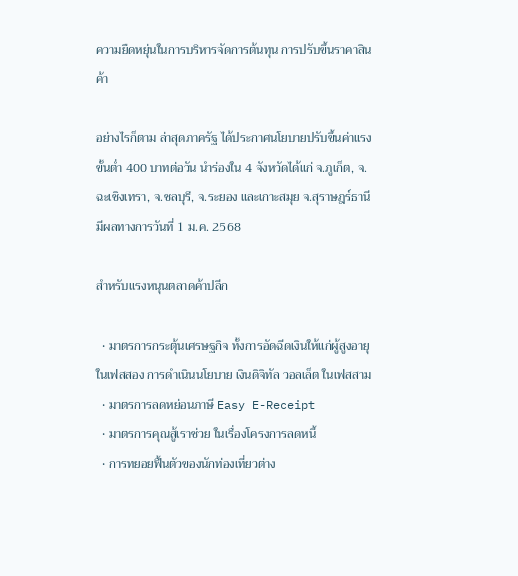ความยืดหยุ่นในการบริหารจัดการต้นทุน การปรับขึ้นราคาสินค้า

อย่างไรก็ตาม ล่าสุดภาครัฐ ได้ประกาศนโยบายปรับขึ้นค่าแรงขั้นต่ำ 400 บาทต่อวัน นำร่องใน 4 จังหวัดได้แก่ จ.ภูเก็ต, จ.ฉะเชิงเทรา, จ.ชลบุรี, จ.ระยอง และเกาะสมุย จ.สุราษฎร์ธานี มีผลทางการวันที่ 1 ม.ค. 2568

สำหรับแรงหนุนตลาดค้าปลีก

  • มาตรการกระตุ้นเศรษฐกิจ ทั้งการอัดฉีดเงินให้แก่ผู้สูงอายุในเฟสสอง การดำเนินนโยบาย เงินดิจิทัล วอลเล็ต ในเฟสสาม
  • มาตรการลดหย่อนภาษี Easy E-Receipt
  • มาตรการคุณสู้เราช่วย ในเรื่องโครงการลดหนี้
  • การทยอยฟื้นตัวของนักท่องเที่ยวต่าง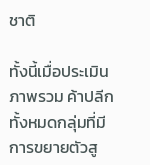ชาติ

ทั้งนี้เมื่อประเมินภาพรวม ค้าปลีกทั้งหมดกลุ่มที่มีการขยายตัวสู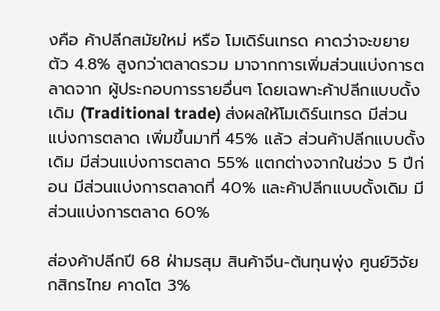งคือ ค้าปลีกสมัยใหม่ หรือ โมเดิร์นเทรด คาดว่าจะขยายตัว 4.8% สูงกว่าตลาดรวม มาจากการเพิ่มส่วนแบ่งการตลาดจาก ผู้ประกอบการรายอื่นๆ โดยเฉพาะค้าปลีกแบบดั้งเดิม (Traditional trade) ส่งผลให้โมเดิร์นเทรด มีส่วนแบ่งการตลาด เพิ่มขึ้นมาที่ 45% แล้ว ส่วนค้าปลีกแบบดั้งเดิม มีส่วนแบ่งการตลาด 55% แตกต่างจากในช่วง 5 ปีก่อน มีส่วนแบ่งการตลาดที่ 40% และค้าปลีกแบบดั้งเดิม มีส่วนแบ่งการตลาด 60%

ส่องค้าปลีกปี 68 ฝ่ามรสุม สินค้าจีน-ต้นทุนพุ่ง ศูนย์วิจัยกสิกรไทย คาดโต 3%